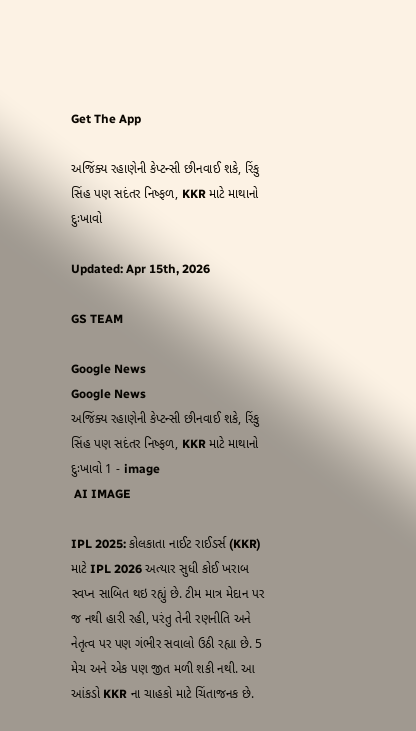Get The App

અજિંક્ય રહાણેની કેપ્ટન્સી છીનવાઈ શકે, રિંકુ સિંહ પણ સદંતર નિષ્ફળ, KKR માટે માથાનો દુઃખાવો

Updated: Apr 15th, 2026

GS TEAM

Google News
Google News
અજિંક્ય રહાણેની કેપ્ટન્સી છીનવાઈ શકે, રિંકુ સિંહ પણ સદંતર નિષ્ફળ, KKR માટે માથાનો દુઃખાવો 1 - image
 AI IMAGE

IPL 2025: કોલકાતા નાઈટ રાઈડર્સ (KKR) માટે IPL 2026 અત્યાર સુધી કોઈ ખરાબ સ્વપ્ન સાબિત થઇ રહ્યું છે. ટીમ માત્ર મેદાન પર જ નથી હારી રહી, પરંતુ તેની રણનીતિ અને નેતૃત્વ પર પણ ગંભીર સવાલો ઉઠી રહ્યા છે. 5 મેચ અને એક પણ જીત મળી શકી નથી. આ આંકડો KKR ના ચાહકો માટે ચિંતાજનક છે.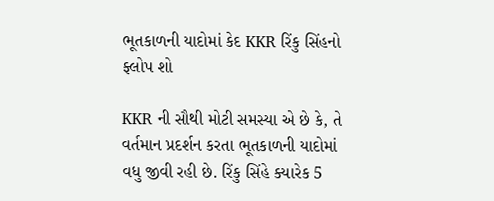ભૂતકાળની યાદોમાં કેદ KKR રિંકુ સિંહનો ફ્લોપ શો

KKR ની સૌથી મોટી સમસ્યા એ છે કે, તે વર્તમાન પ્રદર્શન કરતા ભૂતકાળની યાદોમાં વધુ જીવી રહી છે. રિંકુ સિંહે ક્યારેક 5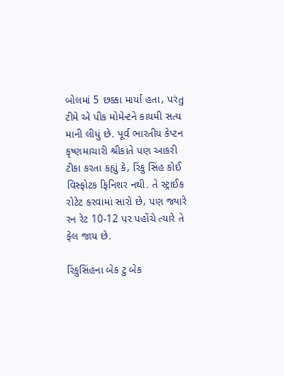બોલમાં 5 છક્કા માર્યા હતા, પરંતુ ટીમે એ પીક મોમેન્ટને કાયમી સત્ય માની લીધું છે. પૂર્વ ભારતીય કેપ્ટન કૃષ્ણમાચારી શ્રીકાંતે પણ આકરી ટીકા કરતા કહ્યું કે, રિંકુ સિંહ કોઈ વિસ્ફોટક ફિનિશર નથી. તે સ્ટ્રાઈક રોટેટ કરવામાં સારો છે, પણ જ્યારે રન રેટ 10-12 પર પહોંચે ત્યારે તે ફેલ જાય છે.

રિંકુસિંહના બેક ટુ બેક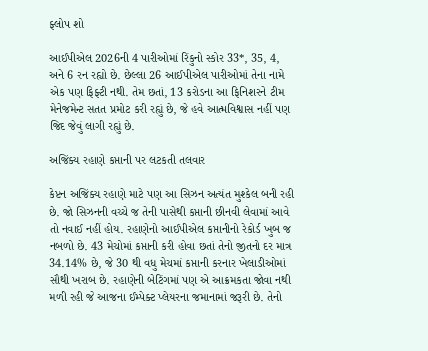ફ્લોપ શો

આઈપીએલ 2026ની 4 પારીઓમાં રિંકુનો સ્કોર 33*, 35, 4, અને 6 રન રહ્યો છે. છેલ્લા 26 આઈપીએલ પારીઓમાં તેના નામે એક પણ ફિફ્ટી નથી. તેમ છતાં, 13 કરોડના આ ફિનિશરને ટીમ મેનેજમેન્ટ સતત પ્રમોટ કરી રહ્યું છે, જે હવે આત્મવિશ્વાસ નહીં પણ જિદ જેવું લાગી રહ્યું છે.

અજિંક્ય રહાણે કપ્તાની પર લટકતી તલવાર

કેપ્ટન અજિંક્ય રહાણે માટે પણ આ સિઝન અત્યંત મુશ્કેલ બની રહી છે. જો સિઝનની વચ્ચે જ તેની પાસેથી કપ્તાની છીનવી લેવામાં આવે તો નવાઈ નહીં હોય. રહાણેનો આઈપીએલ કપ્તાનીનો રેકોર્ડ ખુબ જ નબળો છે. 43 મેચોમાં કપ્તાની કરી હોવા છતાં તેનો જીતનો દર માત્ર 34.14% છે, જે 30 થી વધુ મેચમાં કપ્તાની કરનાર ખેલાડીઓમાં સૌથી ખરાબ છે. રહાણેની બેટિંગમાં પણ એ આક્રમકતા જોવા નથી મળી રહી જે આજના ઈમ્પેક્ટ પ્લેયરના જમાનામાં જરૂરી છે. તેનો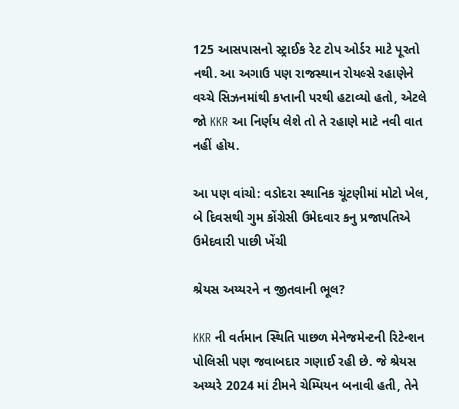125 આસપાસનો સ્ટ્રાઈક રેટ ટોપ ઓર્ડર માટે પૂરતો નથી. આ અગાઉ પણ રાજસ્થાન રોયલ્સે રહાણેને વચ્ચે સિઝનમાંથી કપ્તાની પરથી હટાવ્યો હતો, એટલે જો KKR આ નિર્ણય લેશે તો તે રહાણે માટે નવી વાત નહીં હોય.

આ પણ વાંચો: વડોદરા સ્થાનિક ચૂંટણીમાં મોટો ખેલ, બે દિવસથી ગુમ કોંગ્રેસી ઉમેદવાર કનુ પ્રજાપતિએ ઉમેદવારી પાછી ખેંચી

શ્રેયસ અય્યરને ન જીતવાની ભૂલ?

KKR ની વર્તમાન સ્થિતિ પાછળ મેનેજમેન્ટની રિટેન્શન પોલિસી પણ જવાબદાર ગણાઈ રહી છે. જે શ્રેયસ અય્યરે 2024 માં ટીમને ચેમ્પિયન બનાવી હતી, તેને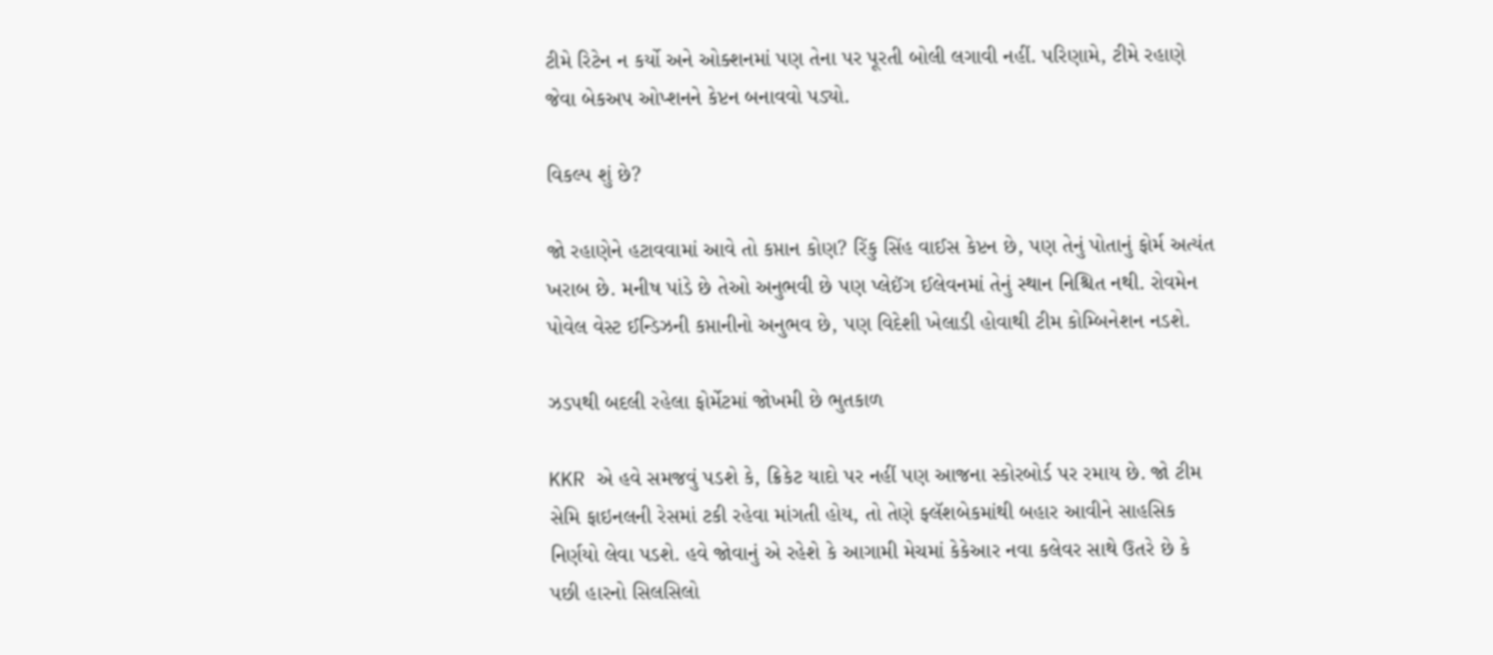ટીમે રિટેન ન કર્યો અને ઓક્શનમાં પણ તેના પર પૂરતી બોલી લગાવી નહીં. પરિણામે, ટીમે રહાણે જેવા બેકઅપ ઓપ્શનને કેપ્ટન બનાવવો પડ્યો.

વિકલ્પ શું છે?

જો રહાણેને હટાવવામાં આવે તો કપ્તાન કોણ? રિંકુ સિંહ વાઈસ કેપ્ટન છે, પણ તેનું પોતાનું ફોર્મ અત્યંત ખરાબ છે. મનીષ પાંડે છે તેઓ અનુભવી છે પણ પ્લેઈંગ ઈલેવનમાં તેનું સ્થાન નિશ્ચિત નથી. રોવમેન પોવેલ વેસ્ટ ઈન્ડિઝની કપ્તાનીનો અનુભવ છે, પણ વિદેશી ખેલાડી હોવાથી ટીમ કોમ્બિનેશન નડશે.

ઝડપથી બદલી રહેલા ફોર્મેટમાં જોખમી છે ભુતકાળ

KKR એ હવે સમજવું પડશે કે, ક્રિકેટ યાદો પર નહીં પણ આજના સ્કોરબોર્ડ પર રમાય છે. જો ટીમ સેમિ ફાઇનલની રેસમાં ટકી રહેવા માંગતી હોય, તો તેણે ફ્લૅશબેકમાંથી બહાર આવીને સાહસિક નિર્ણયો લેવા પડશે. હવે જોવાનું એ રહેશે કે આગામી મેચમાં કેકેઆર નવા કલેવર સાથે ઉતરે છે કે પછી હારનો સિલસિલો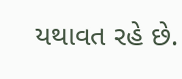યથાવત રહે છે.